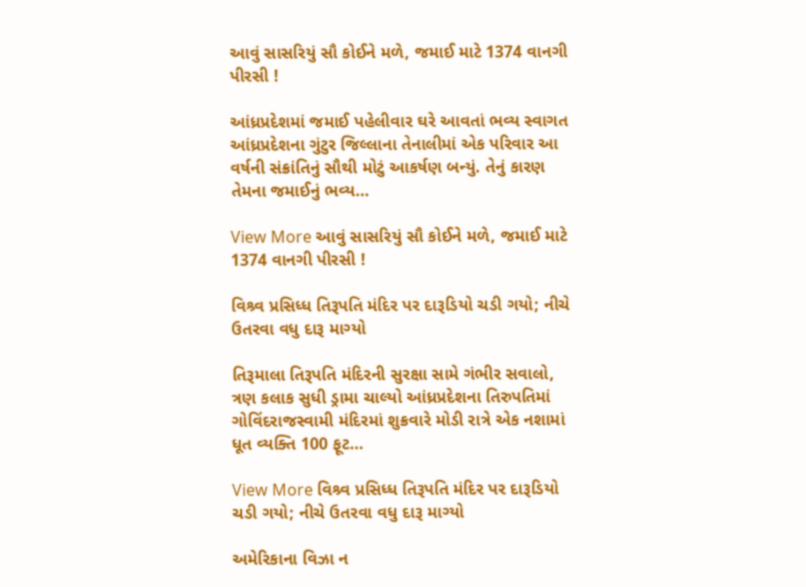આવું સાસરિયું સૌ કોઈને મળે, જમાઈ માટે 1374 વાનગી પીરસી !

આંધ્રપ્રદેશમાં જમાઈ પહેલીવાર ઘરે આવતાં ભવ્ય સ્વાગત આંધ્રપ્રદેશના ગુંટુર જિલ્લાના તેનાલીમાં એક પરિવાર આ વર્ષની સંક્રાંતિનું સૌથી મોટું આકર્ષણ બન્યું. તેનું કારણ તેમના જમાઈનું ભવ્ય…

View More આવું સાસરિયું સૌ કોઈને મળે, જમાઈ માટે 1374 વાનગી પીરસી !

વિશ્ર્વ પ્રસિધ્ધ તિરૂપતિ મંદિર પર દારૂડિયો ચડી ગયો; નીચે ઉતરવા વધુ દારૂ માગ્યો

તિરૂમાલા તિરૂપતિ મંદિરની સુરક્ષા સામે ગંભીર સવાલો, ત્રણ કલાક સુધી ડ્રામા ચાલ્યો આંધ્રપ્રદેશના તિરુપતિમાં ગોવિંદરાજસ્વામી મંદિરમાં શુક્રવારે મોડી રાત્રે એક નશામાં ધૂત વ્યક્તિ 100 ફૂટ…

View More વિશ્ર્વ પ્રસિધ્ધ તિરૂપતિ મંદિર પર દારૂડિયો ચડી ગયો; નીચે ઉતરવા વધુ દારૂ માગ્યો

અમેરિકાના વિઝા ન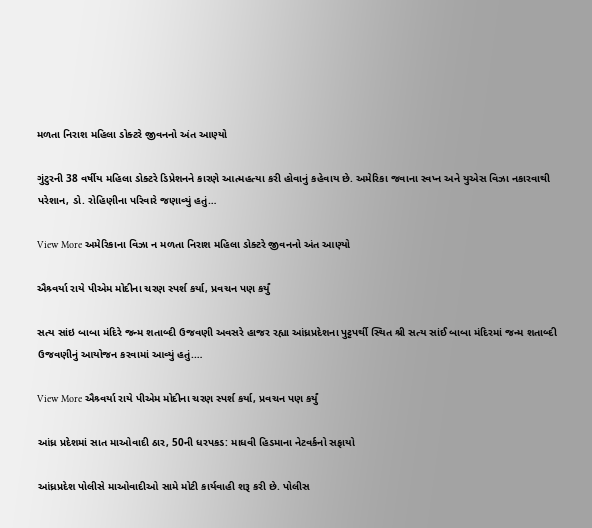મળતા નિરાશ મહિલા ડોક્ટરે જીવનનો અંત આણ્યો

ગુંટુરની 38 વર્ષીય મહિલા ડોક્ટરે ડિપ્રેશનને કારણે આત્મહત્યા કરી હોવાનું કહેવાય છે. અમેરિકા જવાના સ્વપ્ન અને યુએસ વિઝા નકારવાથી પરેશાન, ડો. રોહિણીના પરિવારે જણાવ્યું હતું…

View More અમેરિકાના વિઝા ન મળતા નિરાશ મહિલા ડોક્ટરે જીવનનો અંત આણ્યો

ઐશ્ર્વર્યા રાયે પીએમ મોદીના ચરણ સ્પર્શ કર્યા, પ્રવચન પણ કર્યું

સત્ય સાંઇ બાબા મંદિરે જન્મ શતાબ્દી ઉજવણી અવસરે હાજર રહ્યા આંધ્રપ્રદેશના પુટ્ટપર્થી સ્થિત શ્રી સત્ય સાંઈ બાબા મંદિરમાં જન્મ શતાબ્દી ઉજવણીનું આયોજન કરવામાં આવ્યું હતું.…

View More ઐશ્ર્વર્યા રાયે પીએમ મોદીના ચરણ સ્પર્શ કર્યા, પ્રવચન પણ કર્યું

આંધ્ર પ્રદેશમાં સાત માઓવાદી ઠાર, 50ની ધરપકડ: માધવી હિડમાના નેટવર્કનો સફાયો

આંધ્રપ્રદેશ પોલીસે માઓવાદીઓ સામે મોટી કાર્યવાહી શરૂ કરી છે. પોલીસ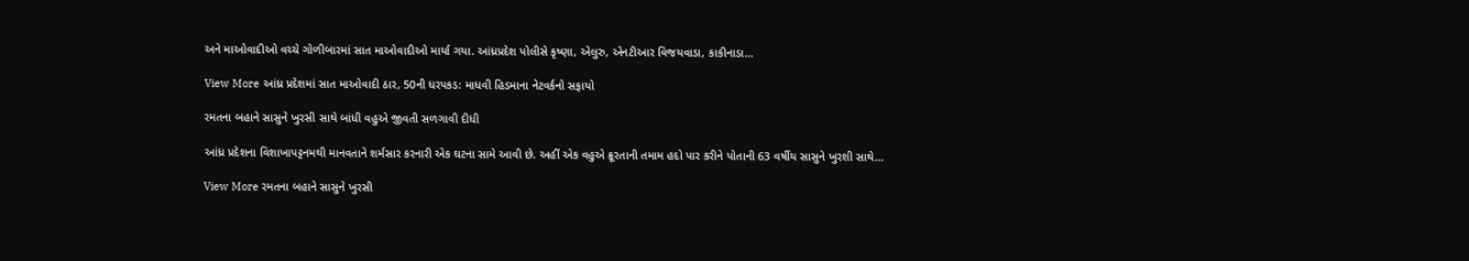અને માઓવાદીઓ વચ્ચે ગોળીબારમાં સાત માઓવાદીઓ માર્યા ગયા. આંધ્રપ્રદેશ પોલીસે કૃષ્ણા, એલુરુ, એનટીઆર વિજયવાડા, કાકીનાડા…

View More આંધ્ર પ્રદેશમાં સાત માઓવાદી ઠાર, 50ની ધરપકડ: માધવી હિડમાના નેટવર્કનો સફાયો

રમતના બહાને સાસુને ખુરસી સાથે બાંધી વહુએ જીવતી સળગાવી દીધી

આંધ્ર પ્રદેશના વિશાખાપટ્ટનમથી માનવતાને શર્મસાર કરનારી એક ઘટના સામે આવી છે. અહીં એક વહુએ ક્રૂરતાની તમામ હદો પાર કરીને પોતાની 63 વર્ષીય સાસુને ખુરશી સાથે…

View More રમતના બહાને સાસુને ખુરસી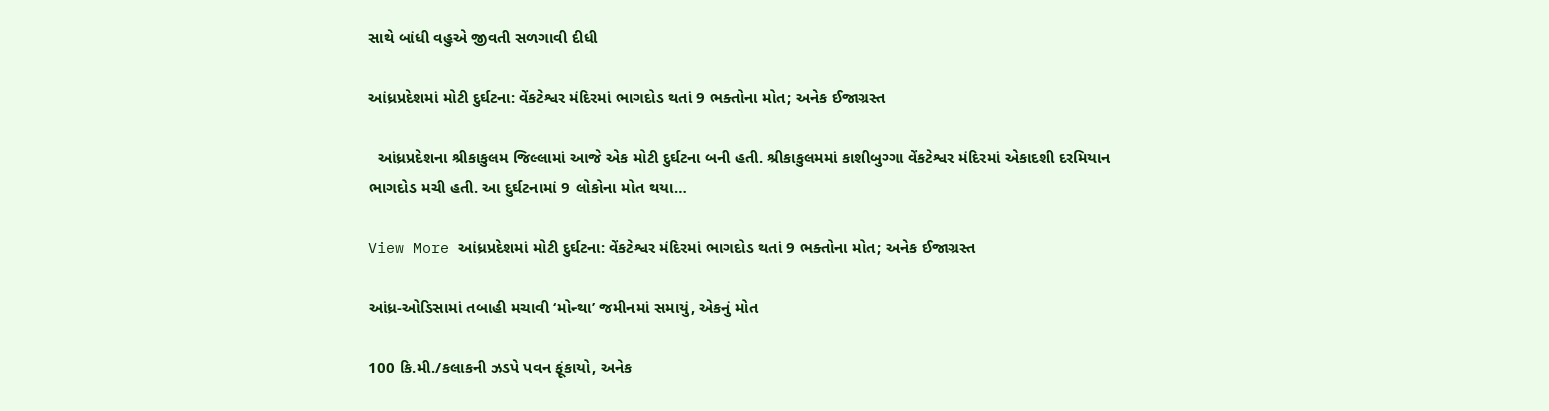સાથે બાંધી વહુએ જીવતી સળગાવી દીધી

આંધ્રપ્રદેશમાં મોટી દુર્ઘટના: વેંકટેશ્વર મંદિરમાં ભાગદોડ થતાં 9 ભક્તોના મોત; અનેક ઈજાગ્રસ્ત

  આંધ્રપ્રદેશના શ્રીકાકુલમ જિલ્લામાં આજે એક મોટી દુર્ઘટના બની હતી. શ્રીકાકુલમમાં કાશીબુગ્ગા વેંકટેશ્વર મંદિરમાં એકાદશી દરમિયાન ભાગદોડ મચી હતી. આ દુર્ઘટનામાં 9 લોકોના મોત થયા…

View More આંધ્રપ્રદેશમાં મોટી દુર્ઘટના: વેંકટેશ્વર મંદિરમાં ભાગદોડ થતાં 9 ભક્તોના મોત; અનેક ઈજાગ્રસ્ત

આંધ્ર-ઓડિસામાં તબાહી મચાવી ‘મોન્થા’ જમીનમાં સમાયું, એકનું મોત

100 કિ.મી./કલાકની ઝડપે પવન ફૂંકાયો, અનેક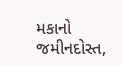મકાનો જમીનદોસ્ત,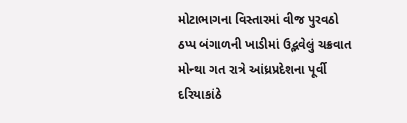મોટાભાગના વિસ્તારમાં વીજ પુરવઠો ઠપ્પ બંગાળની ખાડીમાં ઉદ્ભવેલું ચક્રવાત મોન્થા ગત રાત્રે આંધ્રપ્રદેશના પૂર્વી દરિયાકાંઠે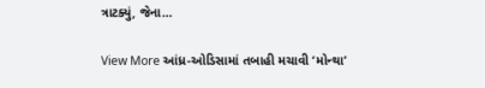ત્રાટક્યું, જેના…

View More આંધ્ર-ઓડિસામાં તબાહી મચાવી ‘મોન્થા’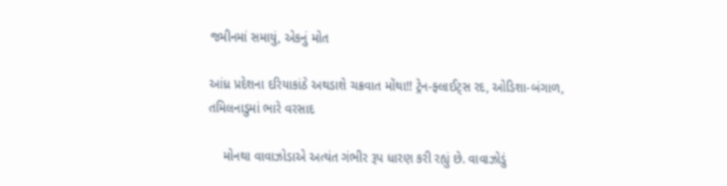જમીનમાં સમાયું, એકનું મોત

આંધ્ર પ્રદેશના દરિયાકાંઠે અથડાશે ચક્રવાત મોંથા!! ટ્રેન-ફ્લાઈટ્સ રદ, ઓડિશા-બંગાળ, તમિલનાડુમાં ભારે વરસાદ

    મોનથા વાવાઝોડાએ અત્યંત ગંભીર રૂપ ધારણ કરી રહ્યું છે. વાવાઝોડું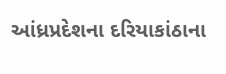આંધ્રપ્રદેશના દરિયાકાંઠાના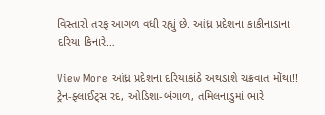વિસ્તારો તરફ આગળ વધી રહ્યું છે. આંધ્ર પ્રદેશના કાકીનાડાના દરિયા કિનારે…

View More આંધ્ર પ્રદેશના દરિયાકાંઠે અથડાશે ચક્રવાત મોંથા!! ટ્રેન-ફ્લાઈટ્સ રદ, ઓડિશા-બંગાળ, તમિલનાડુમાં ભારે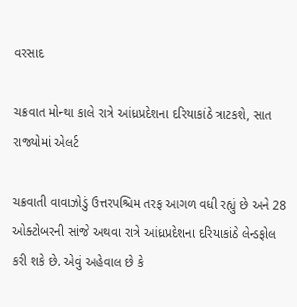વરસાદ

ચક્રવાત મોન્થા કાલે રાત્રે આંધ્રપ્રદેશના દરિયાકાંઠે ત્રાટકશે, સાત રાજ્યોમાં એલર્ટ

ચક્રવાતી વાવાઝોડું ઉત્તરપશ્ચિમ તરફ આગળ વધી રહ્યું છે અને 28 ઓક્ટોબરની સાંજે અથવા રાત્રે આંધ્રપ્રદેશના દરિયાકાંઠે લેન્ડફોલ કરી શકે છે. એવું અહેવાલ છે કે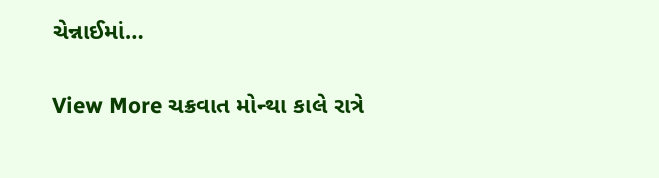ચેન્નાઈમાં…

View More ચક્રવાત મોન્થા કાલે રાત્રે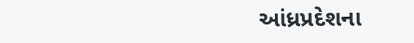આંધ્રપ્રદેશના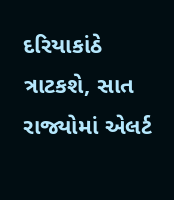દરિયાકાંઠે ત્રાટકશે, સાત રાજ્યોમાં એલર્ટ